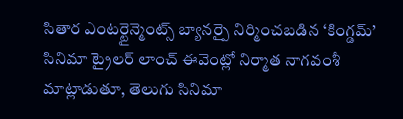సితార ఎంటర్టైన్మెంట్స్ బ్యానర్పై నిర్మించబడిన ‘కింగ్డమ్’ సినిమా ట్రైలర్ లాంచ్ ఈవెంట్లో నిర్మాత నాగవంశీ మాట్లాడుతూ, తెలుగు సినిమా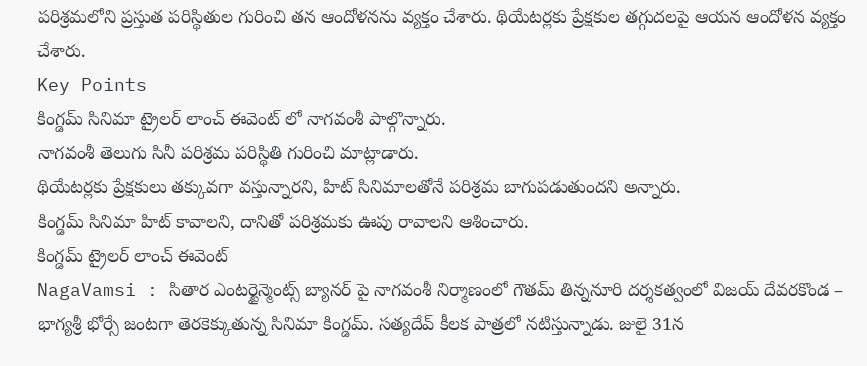పరిశ్రమలోని ప్రస్తుత పరిస్థితుల గురించి తన ఆందోళనను వ్యక్తం చేశారు. థియేటర్లకు ప్రేక్షకుల తగ్గుదలపై ఆయన ఆందోళన వ్యక్తం చేశారు.
Key Points
కింగ్డమ్ సినిమా ట్రైలర్ లాంచ్ ఈవెంట్ లో నాగవంశీ పాల్గొన్నారు.
నాగవంశీ తెలుగు సినీ పరిశ్రమ పరిస్థితి గురించి మాట్లాడారు.
థియేటర్లకు ప్రేక్షకులు తక్కువగా వస్తున్నారని, హిట్ సినిమాలతోనే పరిశ్రమ బాగుపడుతుందని అన్నారు.
కింగ్డమ్ సినిమా హిట్ కావాలని, దానితో పరిశ్రమకు ఊపు రావాలని ఆశించారు.
కింగ్డమ్ ట్రైలర్ లాంచ్ ఈవెంట్
NagaVamsi : సితార ఎంటర్టైన్మెంట్స్ బ్యానర్ పై నాగవంశీ నిర్మాణంలో గౌతమ్ తిన్ననూరి దర్శకత్వంలో విజయ్ దేవరకొండ – భాగ్యశ్రీ భోర్సే జంటగా తెరకెక్కుతున్న సినిమా కింగ్డమ్. సత్యదేవ్ కీలక పాత్రలో నటిస్తున్నాడు. జులై 31న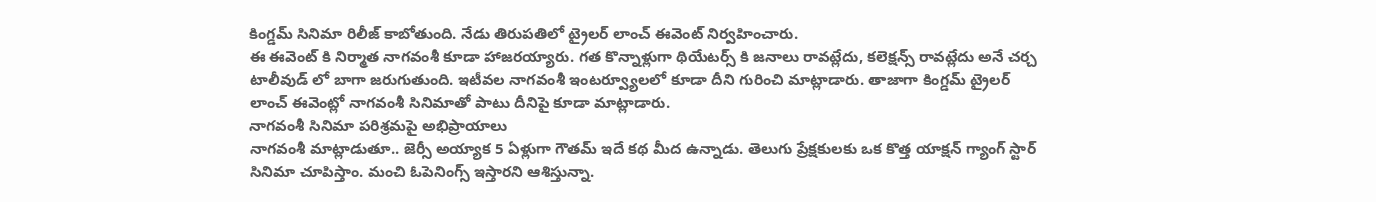కింగ్డమ్ సినిమా రిలీజ్ కాబోతుంది. నేడు తిరుపతిలో ట్రైలర్ లాంచ్ ఈవెంట్ నిర్వహించారు.
ఈ ఈవెంట్ కి నిర్మాత నాగవంశీ కూడా హాజరయ్యారు. గత కొన్నాళ్లుగా థియేటర్స్ కి జనాలు రావట్లేదు, కలెక్షన్స్ రావట్లేదు అనే చర్చ టాలీవుడ్ లో బాగా జరుగుతుంది. ఇటీవల నాగవంశీ ఇంటర్వ్యూలలో కూడా దీని గురించి మాట్లాడారు. తాజాగా కింగ్డమ్ ట్రైలర్ లాంచ్ ఈవెంట్లో నాగవంశీ సినిమాతో పాటు దీనిపై కూడా మాట్లాడారు.
నాగవంశీ సినిమా పరిశ్రమపై అభిప్రాయాలు
నాగవంశీ మాట్లాడుతూ.. జెర్సీ అయ్యాక 5 ఏళ్లుగా గౌతమ్ ఇదే కథ మీద ఉన్నాడు. తెలుగు ప్రేక్షకులకు ఒక కొత్త యాక్షన్ గ్యాంగ్ స్టార్ సినిమా చూపిస్తాం. మంచి ఓపెనింగ్స్ ఇస్తారని ఆశిస్తున్నా.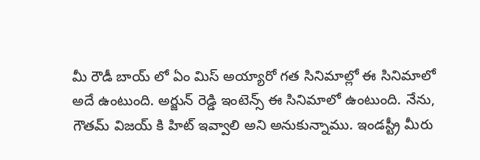మీ రౌడీ బాయ్ లో ఏం మిస్ అయ్యారో గత సినిమాల్లో ఈ సినిమాలో అదే ఉంటుంది. అర్జున్ రెడ్డి ఇంటెన్స్ ఈ సినిమాలో ఉంటుంది. నేను, గౌతమ్ విజయ్ కి హిట్ ఇవ్వాలి అని అనుకున్నాము. ఇండస్ట్రీ మీరు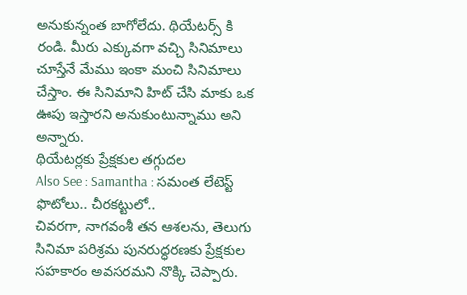అనుకున్నంత బాగోలేదు. థియేటర్స్ కి రండి. మీరు ఎక్కువగా వచ్చి సినిమాలు చూస్తేనే మేము ఇంకా మంచి సినిమాలు చేస్తాం. ఈ సినిమాని హిట్ చేసి మాకు ఒక ఊపు ఇస్తారని అనుకుంటున్నాము అని అన్నారు.
థియేటర్లకు ప్రేక్షకుల తగ్గుదల
Also See : Samantha : సమంత లేటెస్ట్ ఫొటోలు.. చీరకట్టులో..
చివరగా, నాగవంశీ తన ఆశలను, తెలుగు సినిమా పరిశ్రమ పునరుద్ధరణకు ప్రేక్షకుల సహకారం అవసరమని నొక్కి చెప్పారు.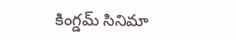కింగ్డమ్ సినిమా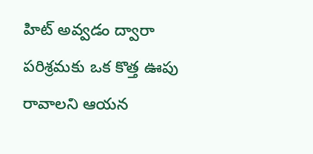హిట్ అవ్వడం ద్వారా పరిశ్రమకు ఒక కొత్త ఊపు రావాలని ఆయన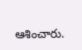ఆశించారు.